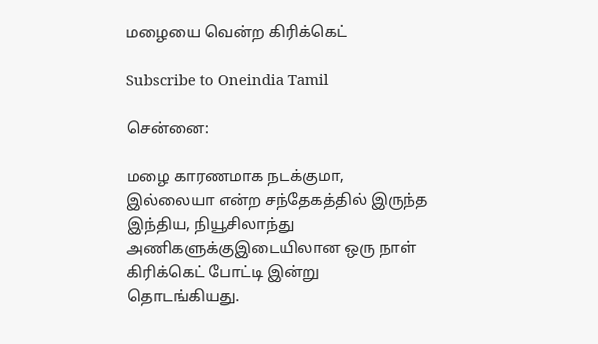மழையை வென்ற கிரிக்கெட்

Subscribe to Oneindia Tamil

சென்னை:

மழை காரணமாக நடக்குமா, இல்லையா என்ற சந்தேகத்தில் இருந்த இந்திய, நியூசிலாந்து அணிகளுக்குஇடையிலான ஒரு நாள் கிரிக்கெட் போட்டி இன்று தொடங்கியது.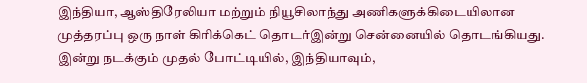இந்தியா, ஆஸ்திரேலியா மற்றும் நியூசிலாந்து அணிகளுக்கிடையிலான முத்தரப்பு ஒரு நாள் கிரிக்கெட் தொடர்இன்று சென்னையில் தொடங்கியது. இன்று நடக்கும் முதல் போட்டியில், இந்தியாவும்,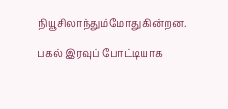நியூசிலாந்தும்மோதுகின்றன.

பகல் இரவுப் போட்டியாக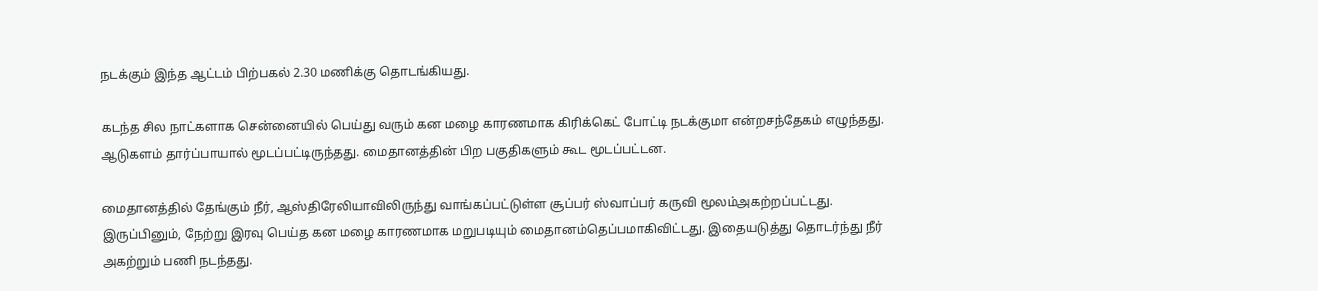நடக்கும் இந்த ஆட்டம் பிற்பகல் 2.30 மணிக்கு தொடங்கியது.

கடந்த சில நாட்களாக சென்னையில் பெய்து வரும் கன மழை காரணமாக கிரிக்கெட் போட்டி நடக்குமா என்றசந்தேகம் எழுந்தது. ஆடுகளம் தார்ப்பாயால் மூடப்பட்டிருந்தது. மைதானத்தின் பிற பகுதிகளும் கூட மூடப்பட்டன.

மைதானத்தில் தேங்கும் நீர், ஆஸ்திரேலியாவிலிருந்து வாங்கப்பட்டுள்ள சூப்பர் ஸ்வாப்பர் கருவி மூலம்அகற்றப்பட்டது. இருப்பினும், நேற்று இரவு பெய்த கன மழை காரணமாக மறுபடியும் மைதானம்தெப்பமாகிவிட்டது. இதையடுத்து தொடர்ந்து நீர் அகற்றும் பணி நடந்தது.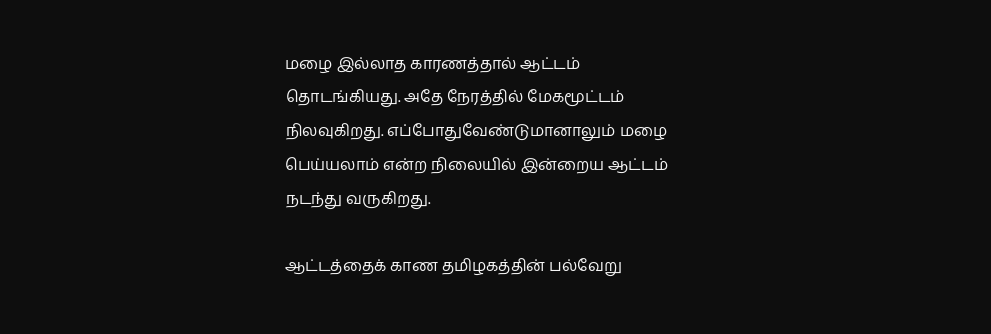மழை இல்லாத காரணத்தால் ஆட்டம் தொடங்கியது. அதே நேரத்தில் மேகமூட்டம் நிலவுகிறது. எப்போதுவேண்டுமானாலும் மழை பெய்யலாம் என்ற நிலையில் இன்றைய ஆட்டம் நடந்து வருகிறது.

ஆட்டத்தைக் காண தமிழகத்தின் பல்வேறு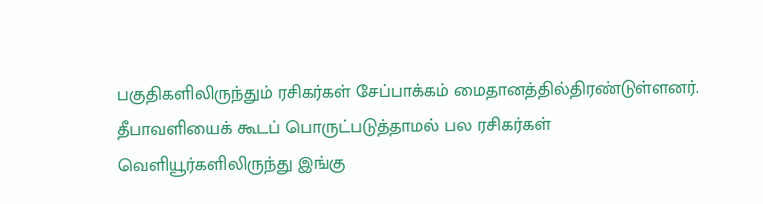பகுதிகளிலிருந்தும் ரசிகர்கள் சேப்பாக்கம் மைதானத்தில்திரண்டுள்ளனர். தீபாவளியைக் கூடப் பொருட்படுத்தாமல் பல ரசிகர்கள் வெளியூர்களிலிருந்து இங்கு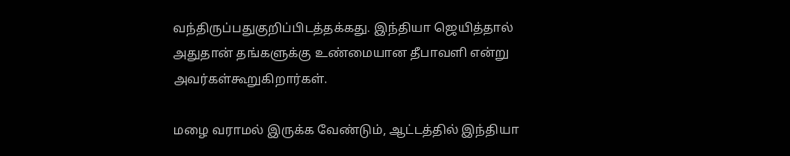வந்திருப்பதுகுறிப்பிடத்தக்கது. இந்தியா ஜெயித்தால் அதுதான் தங்களுக்கு உண்மையான தீபாவளி என்று அவர்கள்கூறுகிறார்கள்.

மழை வராமல் இருக்க வேண்டும், ஆட்டத்தில் இந்தியா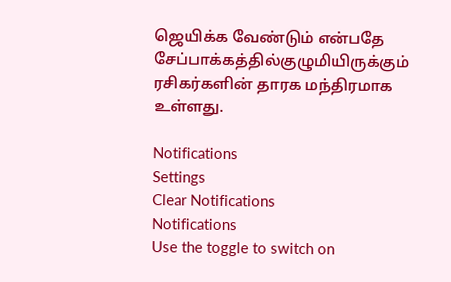ஜெயிக்க வேண்டும் என்பதே சேப்பாக்கத்தில்குழுமியிருக்கும் ரசிகர்களின் தாரக மந்திரமாக உள்ளது.

Notifications
Settings
Clear Notifications
Notifications
Use the toggle to switch on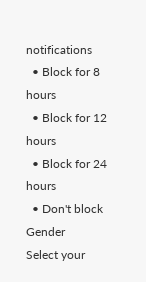notifications
  • Block for 8 hours
  • Block for 12 hours
  • Block for 24 hours
  • Don't block
Gender
Select your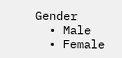Gender
  • Male
  • Female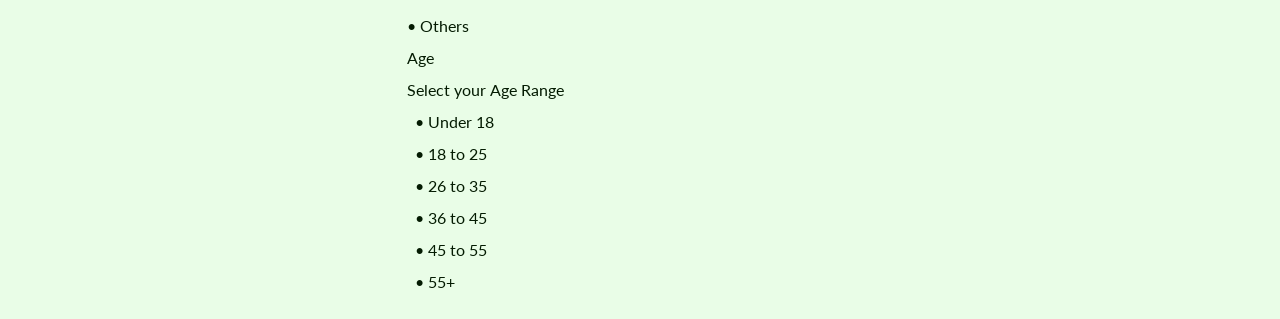• Others
Age
Select your Age Range
  • Under 18
  • 18 to 25
  • 26 to 35
  • 36 to 45
  • 45 to 55
  • 55+